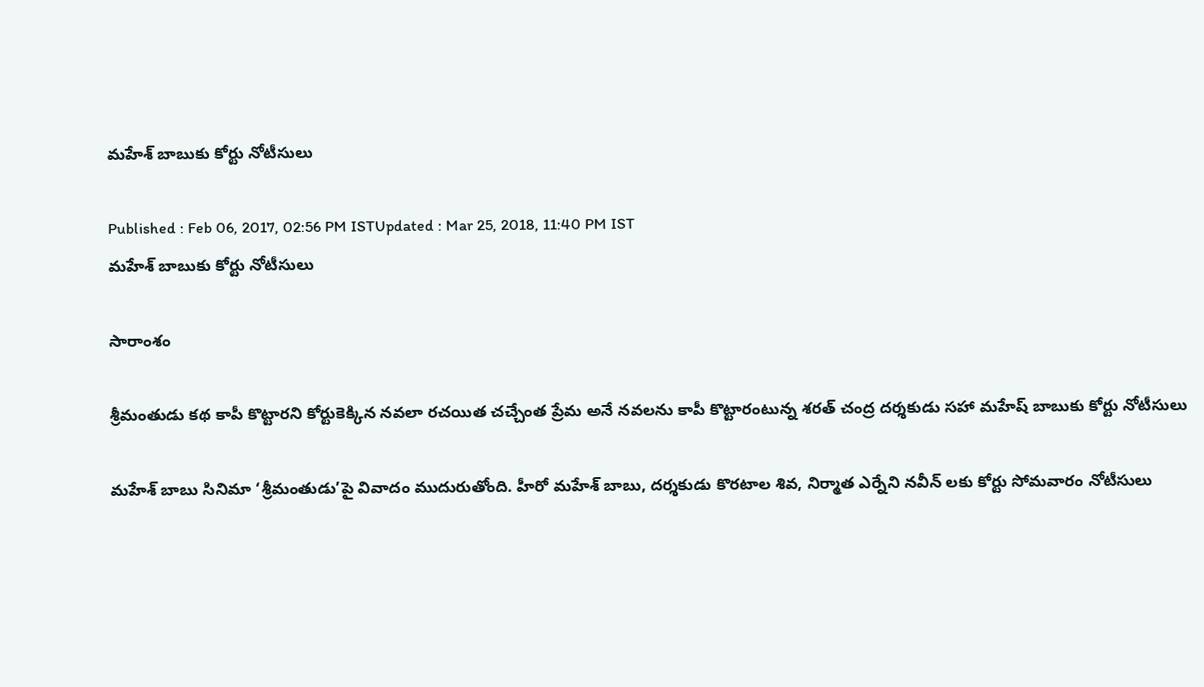మహేశ్ బాబుకు కోర్టు నోటీసులు

Published : Feb 06, 2017, 02:56 PM ISTUpdated : Mar 25, 2018, 11:40 PM IST
మహేశ్ బాబుకు కోర్టు నోటీసులు

సారాంశం

శ్రీమంతుడు కథ కాపీ కొట్టారని కోర్టుకెక్కిన నవలా రచయిత చచ్చేంత ప్రేమ అనే నవలను కాపీ కొట్టారంటున్న శరత్ చంద్ర దర్శకుడు సహా మహేష్ బాబుకు కోర్టు నోటీసులు

మహేశ్‌ బాబు సినిమా ‘శ్రీమంతుడు’పై వివాదం ముదురుతోంది. హీరో మహేశ్‌ బాబు, దర్శకుడు కొరటాల శివ, నిర్మాత ఎర్నేని నవీన్‌ లకు కోర్టు సోమవారం నోటీసులు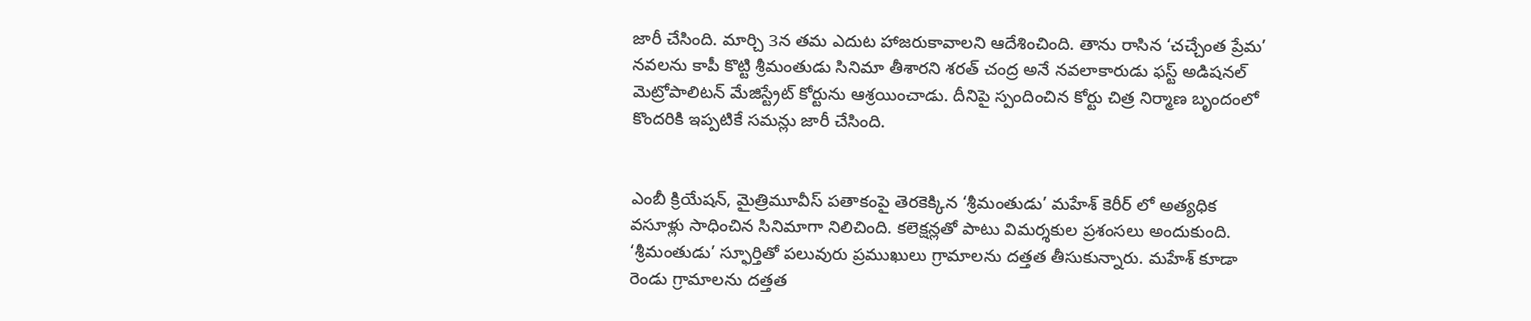జారీ చేసింది. మార్చి 3న తమ ఎదుట హాజరుకావాలని ఆదేశించింది. తాను రాసిన ‘చచ్చేంత ప్రేమ’  నవలను కాపీ కొట్టి శ్రీమంతుడు సినిమా తీశారని శరత్‌ చంద్ర అనే నవలాకారుడు ఫస్ట్‌ అడిషనల్‌ మెట్రోపాలిటన్‌ మేజిస్ట్రేట్‌ కోర్టును ఆశ్రయించాడు. దీనిపై స్పందించిన కోర్టు చిత్ర నిర్మాణ బృందంలో కొందరికి ఇప్పటికే సమన్లు జారీ చేసింది.


ఎంబీ క్రియేషన్, మైత్రిమూవీస్‌ పతాకంపై తెరకెక్కిన ‘శ్రీమంతుడు’ మహేశ్‌ కెరీర్ లో అత్యధిక వసూళ్లు సాధించిన సినిమాగా నిలిచింది. కలెక్షన్లతో పాటు విమర్శకుల ప్రశంసలు అందుకుంది. ‘శ్రీమంతుడు’ స్ఫూర్తితో పలువురు ప్రముఖులు గ్రామాలను దత్తత తీసుకున్నారు. మహేశ్‌ కూడా రెండు గ్రామాలను దత్తత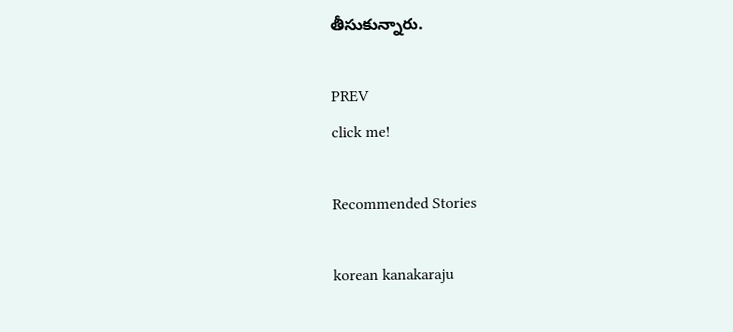తీసుకున్నారు.

PREV
click me!

Recommended Stories

korean kanakaraju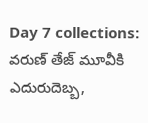Day 7 collections: వరుణ్ తేజ్ మూవీకి ఎదురుదెబ్బ,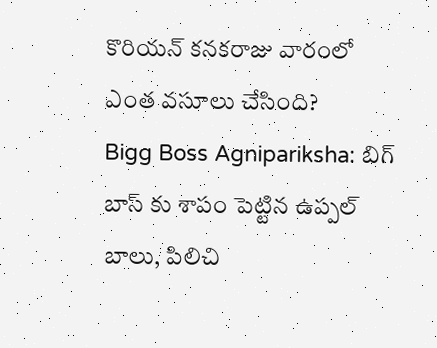కొరియన్ కనకరాజు వారంలో ఎంత వసూలు చేసింది?
Bigg Boss Agnipariksha: బిగ్ బాస్ కు శాపం పెట్టిన ఉప్పల్ బాలు, పిలిచి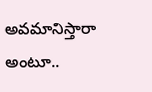అవమానిస్తారా అంటూ..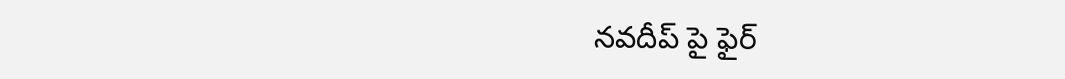నవదీప్ పై ఫైర్